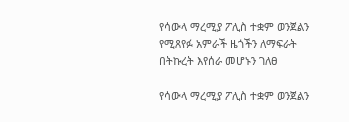የሳውላ ማረሚያ ፖሊስ ተቋም ወንጀልን የሚጸየፉ አምራች ዜጎችን ለማፍራት በትኩረት እየሰራ መሆኑን ገለፀ

የሳውላ ማረሚያ ፖሊስ ተቋም ወንጀልን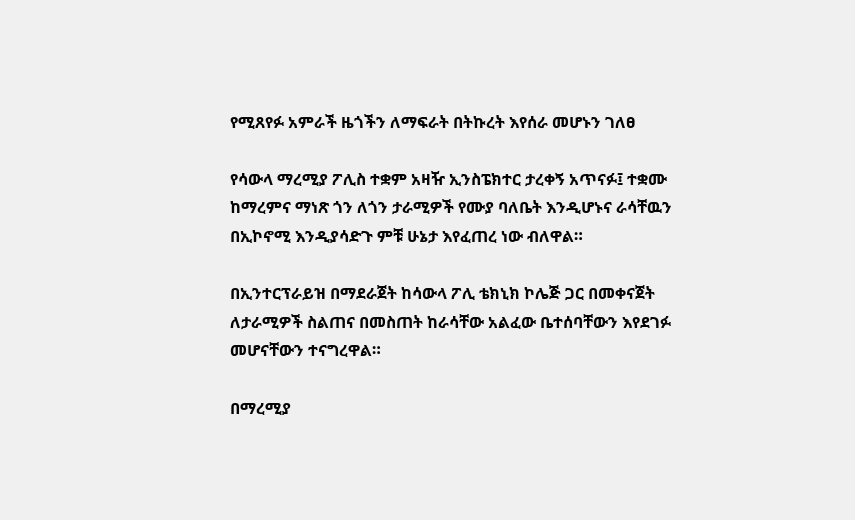የሚጸየፉ አምራች ዜጎችን ለማፍራት በትኩረት እየሰራ መሆኑን ገለፀ

የሳውላ ማረሚያ ፖሊስ ተቋም አዛዥ ኢንስፔክተር ታረቀኝ አጥናፉ፤ ተቋሙ ከማረምና ማነጽ ጎን ለጎን ታራሚዎች የሙያ ባለቤት እንዲሆኑና ራሳቸዉን በኢኮኖሚ እንዲያሳድጉ ምቹ ሁኔታ እየፈጠረ ነው ብለዋል።

በኢንተርፕራይዝ በማደራጀት ከሳውላ ፖሊ ቴክኒክ ኮሌጅ ጋር በመቀናጀት ለታራሚዎች ስልጠና በመስጠት ከራሳቸው አልፈው ቤተሰባቸውን እየደገፉ መሆናቸውን ተናግረዋል።

በማረሚያ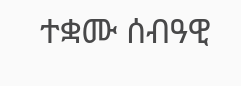ተቋሙ ሰብዓዊ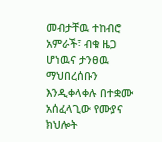መብታቸዉ ተከብሮ አምራች፣ ብቁ ዜጋ ሆነዉና ታንፀዉ ማህበረሰቡን እንዲቀላቀሉ በተቋሙ አሰፈላጊው የሙያና ክህሎት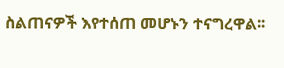ስልጠናዎች እየተሰጠ መሆኑን ተናግረዋል፡፡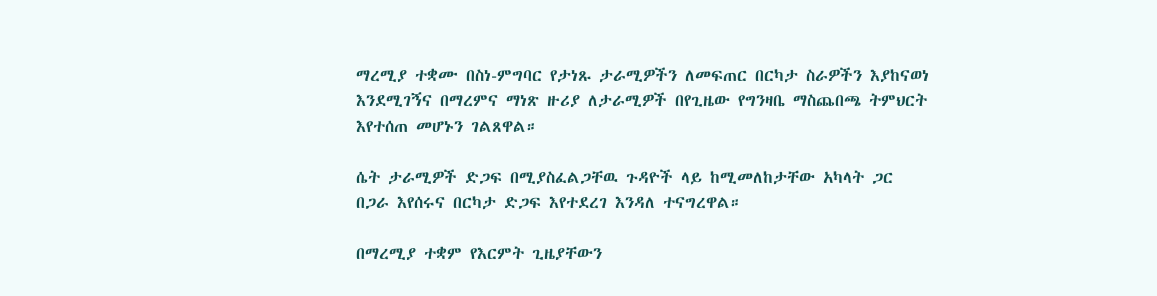ማረሚያ ተቋሙ በስነ-ምግባር የታነጹ ታራሚዎችን ለመፍጠር በርካታ ስራዎችን እያከናወነ እንደሚገኝና በማረምና ማነጽ ዙሪያ ለታራሚዎች በየጊዜው የግንዛቤ ማስጨበጫ ትምህርት እየተሰጠ መሆኑን ገልጸዋል።

ሴት ታራሚዎች ድጋፍ በሚያስፈልጋቸዉ ጉዳዮች ላይ ከሚመለከታቸው አካላት ጋር በጋራ እየሰሩና በርካታ ድጋፍ እየተደረገ እንዳለ ተናግረዋል።

በማረሚያ ተቋም የእርምት ጊዜያቸውን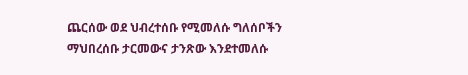ጨርሰው ወደ ህብረተሰቡ የሚመለሱ ግለሰቦችን ማህበረሰቡ ታርመውና ታንጽው እንደተመለሱ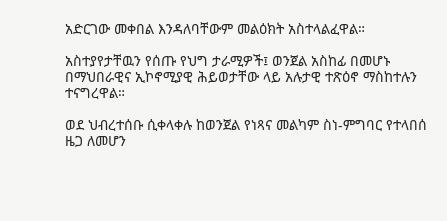አድርገው መቀበል እንዳለባቸውም መልዕክት አስተላልፈዋል።

አስተያየታቸዉን የሰጡ የህግ ታራሚዎች፤ ወንጀል አስከፊ በመሆኑ በማህበራዊና ኢኮኖሚያዊ ሕይወታቸው ላይ አሉታዊ ተጽዕኖ ማስከተሉን ተናግረዋል።

ወደ ህብረተሰቡ ሲቀላቀሉ ከወንጀል የነጻና መልካም ስነ-ምግባር የተላበሰ ዜጋ ለመሆን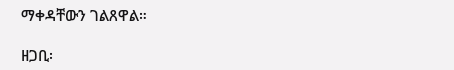ማቀዳቸውን ገልጸዋል።

ዘጋቢ፡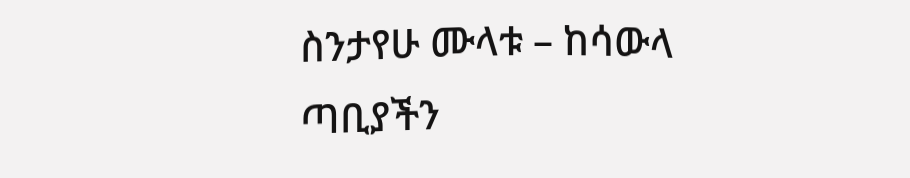ስንታየሁ ሙላቱ – ከሳውላ ጣቢያችን